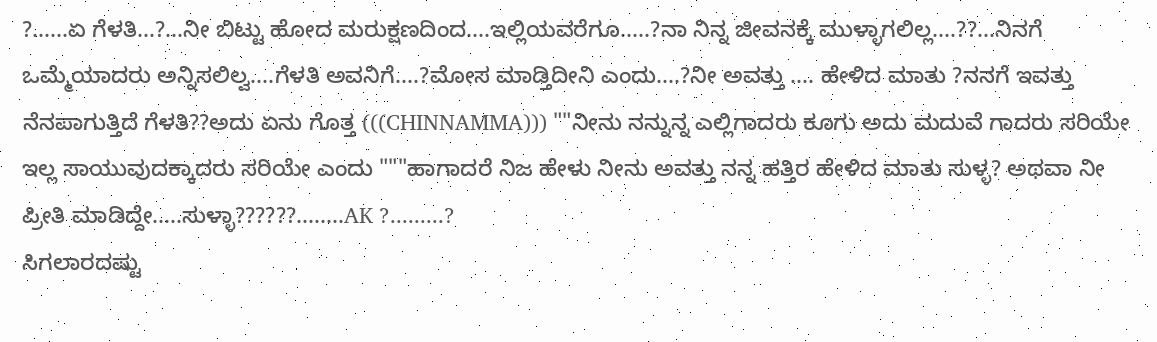?......ಏ ಗೆಳತಿ...?...ನೀ ಬಿಟ್ಟು ಹೋದ ಮರುಕ್ಷಣದಿಂದ....ಇಲ್ಲಿಯವರೆಗೂ.....?ನಾ ನಿನ್ನ ಜೀವನಕ್ಕೆ ಮುಳ್ಳಾಗಲಿಲ್ಲ....??...ನಿನಗೆ ಒಮ್ಮೆಯಾದರು ಅನ್ನಿಸಲಿಲ್ವ....ಗೆಳತಿ ಅವನಿಗೆ....?ಮೋಸ ಮಾಡ್ತಿದೀನಿ ಎಂದು....?ನೀ ಅವತ್ತು .... ಹೇಳಿದ ಮಾತು ?ನನಗೆ ಇವತ್ತು ನೆನಪಾಗುತ್ತಿದೆ ಗೆಳತಿ??ಅದು ಏನು ಗೊತ್ತ (((CHINNAMMA))) ""ನೀನು ನನ್ನುನ್ನ ಎಲ್ಲಿಗಾದರು ಕೂಗು ಅದು ಮದುವೆ ಗಾದರು ಸರಿಯೇ ಇಲ್ಲ ಸಾಯುವುದಕ್ಕಾದರು ಸರಿಯೇ ಎಂದು """ಹಾಗಾದರೆ ನಿಜ ಹೇಳು ನೀನು ಅವತ್ತು ನನ್ನ ಹತ್ತಿರ ಹೇಳಿದ ಮಾತು ಸುಳ್ಳ? ಅಥವಾ ನೀ ಪ್ರೀತಿ ಮಾಡಿದ್ದೇ.....ಸುಳ್ಳಾ??????........AK ?.........?
ಸಿಗಲಾರದಷ್ಟು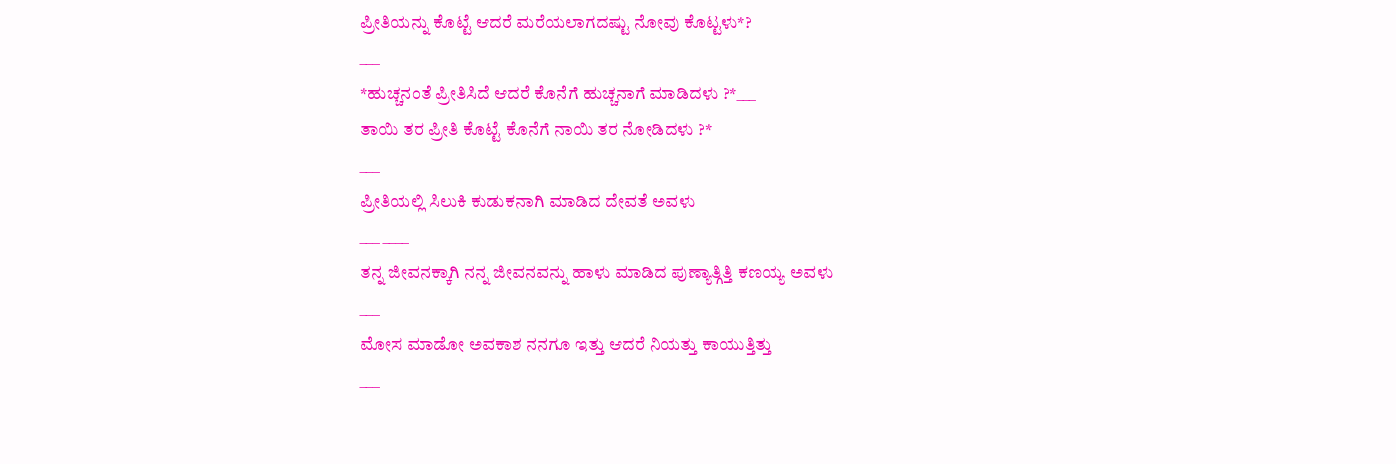ಪ್ರೀತಿಯನ್ನು ಕೊಟ್ಟೆ ಆದರೆ ಮರೆಯಲಾಗದಷ್ಟು ನೋವು ಕೊಟ್ಟಳು*?
___
*ಹುಚ್ಚನಂತೆ ಪ್ರೀತಿಸಿದೆ ಆದರೆ ಕೊನೆಗೆ ಹುಚ್ಚನಾಗೆ ಮಾಡಿದಳು ?*___
ತಾಯಿ ತರ ಪ್ರೀತಿ ಕೊಟ್ಟೆ ಕೊನೆಗೆ ನಾಯಿ ತರ ನೋಡಿದಳು ?*
___
ಪ್ರೀತಿಯಲ್ಲಿ ಸಿಲುಕಿ ಕುಡುಕನಾಗಿ ಮಾಡಿದ ದೇವತೆ ಅವಳು
___ ____
ತನ್ನ ಜೀವನಕ್ಕಾಗಿ ನನ್ನ ಜೀವನವನ್ನು ಹಾಳು ಮಾಡಿದ ಪುಣ್ಯಾತ್ಗಿತ್ತಿ ಕಣಯ್ಯ ಅವಳು
___
ಮೋಸ ಮಾಡೋ ಅವಕಾಶ ನನಗೂ ಇತ್ತು ಆದರೆ ನಿಯತ್ತು ಕಾಯುತ್ತಿತ್ತು
___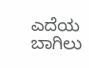ಎದೆಯ ಬಾಗಿಲು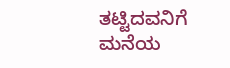ತಟ್ಟಿದವನಿಗೆ ಮನೆಯ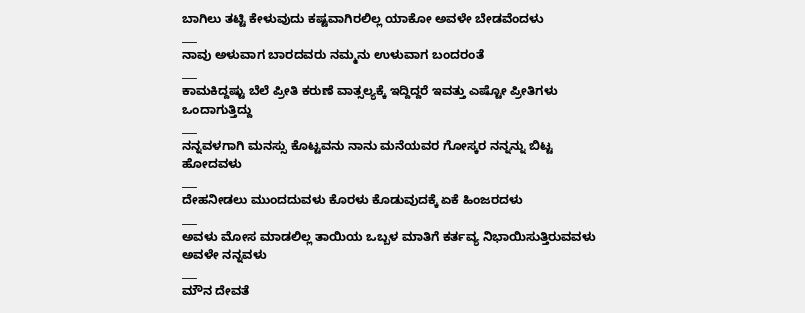ಬಾಗಿಲು ತಟ್ಟಿ ಕೇಳುವುದು ಕಷ್ಟವಾಗಿರಲಿಲ್ಲ ಯಾಕೋ ಅವಳೇ ಬೇಡವೆಂದಳು
___
ನಾವು ಅಳುವಾಗ ಬಾರದವರು ನಮ್ಮನು ಉಳುವಾಗ ಬಂದರಂತೆ
___
ಕಾಮಕಿದ್ದಷ್ಟು ಬೆಲೆ ಪ್ರೀತಿ ಕರುಣೆ ವಾತ್ಸಲ್ಯಕ್ಕೆ ಇದ್ದಿದ್ದರೆ ಇವತ್ತು ಎಷ್ಟೋ ಪ್ರೀತಿಗಳು ಒಂದಾಗುತ್ತಿದ್ದು
___
ನನ್ನವಳಗಾಗಿ ಮನಸ್ಸು ಕೊಟ್ಟವನು ನಾನು ಮನೆಯವರ ಗೋಸ್ಕರ ನನ್ನನ್ನು ಬಿಟ್ಟ ಹೋದವಳು
___
ದೇಹನೀಡಲು ಮುಂದದುವಳು ಕೊರಳು ಕೊಡುವುದಕ್ಕೆ ಏಕೆ ಹಿಂಜರದಳು
___
ಅವಳು ಮೋಸ ಮಾಡಲಿಲ್ಲ ತಾಯಿಯ ಒಬ್ಬಳ ಮಾತಿಗೆ ಕರ್ತವ್ಯ ನಿಭಾಯಿಸುತ್ತಿರುವವಳು ಅವಳೇ ನನ್ನವಳು
___
ಮೌನ ದೇವತೆ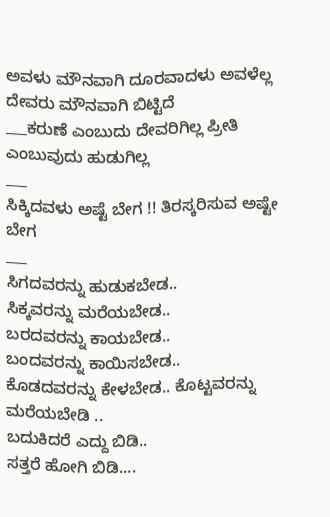ಅವಳು ಮೌನವಾಗಿ ದೂರವಾದಳು ಅವಳೆಲ್ಲ ದೇವರು ಮೌನವಾಗಿ ಬಿಟ್ಟಿದೆ
___ಕರುಣೆ ಎಂಬುದು ದೇವರಿಗಿಲ್ಲ ಪ್ರೀತಿ ಎಂಬುವುದು ಹುಡುಗಿಲ್ಲ
___
ಸಿಕ್ಕಿದವಳು ಅಷ್ಟೆ ಬೇಗ !! ತಿರಸ್ಕರಿಸುವ ಅಷ್ಟೇ ಬೇಗ
___
ಸಿಗದವರನ್ನು ಹುಡುಕಬೇಡ..
ಸಿಕ್ಕವರನ್ನು ಮರೆಯಬೇಡ..
ಬರದವರನ್ನು ಕಾಯಬೇಡ..
ಬಂದವರನ್ನು ಕಾಯಿಸಬೇಡ..
ಕೊಡದವರನ್ನು ಕೇಳಬೇಡ.. ಕೊಟ್ಟವರನ್ನು ಮರೆಯಬೇಡಿ ..
ಬದುಕಿದರೆ ಎದ್ದು ಬಿಡಿ..
ಸತ್ತರೆ ಹೋಗಿ ಬಿಡಿ....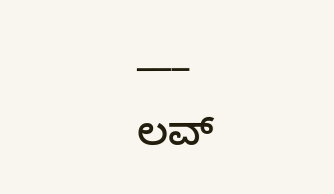___
ಲವ್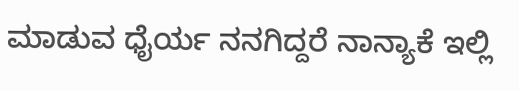ಮಾಡುವ ಧೈರ್ಯ ನನಗಿದ್ದರೆ ನಾನ್ಯಾಕೆ ಇಲ್ಲಿ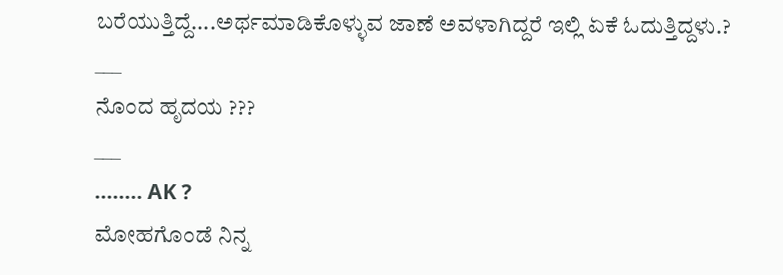ಬರೆಯುತ್ತಿದ್ದೆ....ಅರ್ಥಮಾಡಿಕೊಳ್ಳುವ ಜಾಣೆ ಅವಳಾಗಿದ್ದರೆ ಇಲ್ಲಿ ಏಕೆ ಓದುತ್ತಿದ್ದಳು.?
___
ನೊಂದ ಹೃದಯ ???
___
........ AK ?
ಮೋಹಗೊಂಡೆ ನಿನ್ನ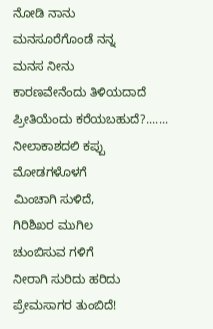ನೋಡಿ ನಾನು
ಮನಸೂರೆಗೊಂಡೆ ನನ್ನ
ಮನಸ ನೀನು
ಕಾರಣವೇನೆಂದು ತಿಳಿಯದಾದೆ
ಪ್ರೀತಿಯೆಂದು ಕರೆಯಬಹುದೆ?.......
ನೀಲಾಕಾಶದಲಿ ಕಪ್ಪು ಮೋಡಗಳೊಳಗೆ
ಮಿಂಚಾಗಿ ಸುಳಿದೆ,
ಗಿರಿಶಿಖರ ಮುಗಿಲ
ಚುಂಬಿಸುವ ಗಳಿಗೆ
ನೀರಾಗಿ ಸುರಿದು ಹರಿದು
ಪ್ರೇಮಸಾಗರ ತುಂಬಿದೆ!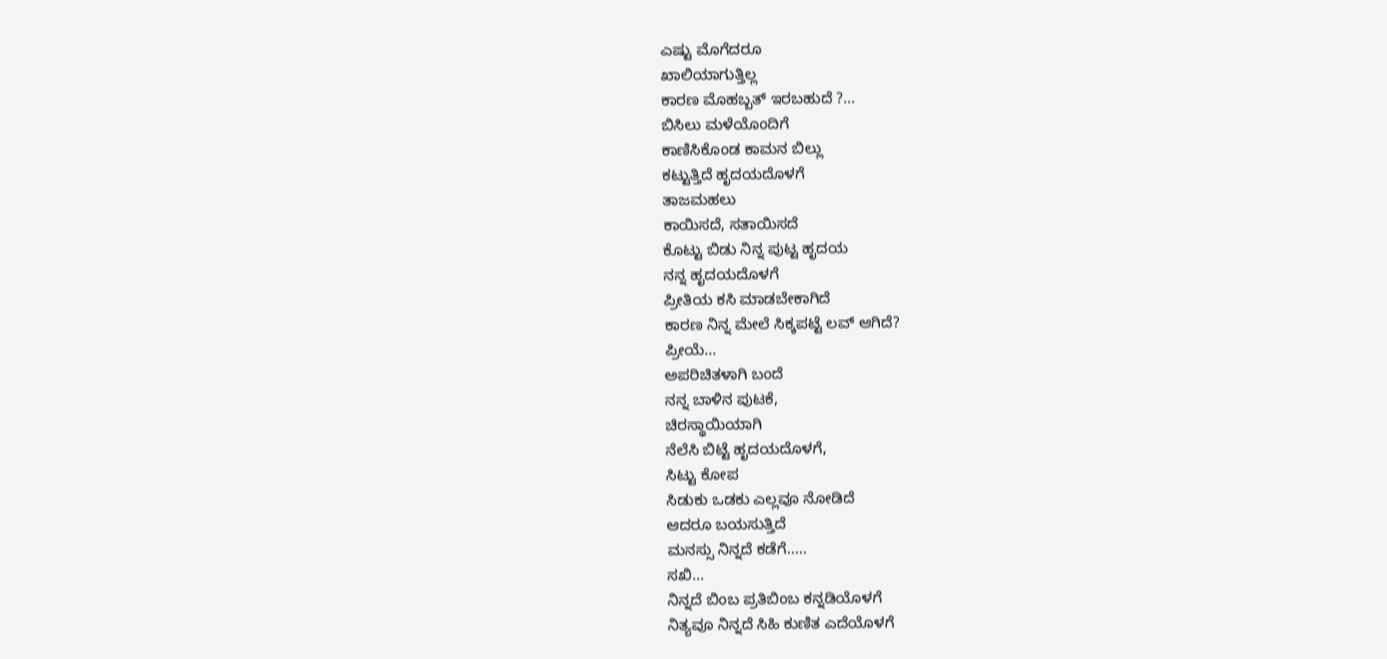ಎಷ್ಟು ಮೊಗೆದರೂ
ಖಾಲಿಯಾಗುತ್ತಿಲ್ಲ
ಕಾರಣ ಮೊಹಬ್ಬತ್ ಇರಬಹುದೆ ?...
ಬಿಸಿಲು ಮಳೆಯೊಂದಿಗೆ
ಕಾಣಿಸಿಕೊಂಡ ಕಾಮನ ಬಿಲ್ಲು
ಕಟ್ಟುತ್ತಿದೆ ಹೃದಯದೊಳಗೆ
ತಾಜಮಹಲು
ಕಾಯಿಸದೆ, ಸತಾಯಿಸದೆ
ಕೊಟ್ಟು ಬಿಡು ನಿನ್ನ ಪುಟ್ಟ ಹೃದಯ
ನನ್ನ ಹೃದಯದೊಳಗೆ
ಪ್ರೀತಿಯ ಕಸಿ ಮಾಡಬೇಕಾಗಿದೆ
ಕಾರಣ ನಿನ್ನ ಮೇಲೆ ಸಿಕ್ಕಪಟ್ಟೆ ಲವ್ ಆಗಿದೆ?
ಪ್ರೀಯೆ...
ಅಪರಿಚಿತಳಾಗಿ ಬಂದೆ
ನನ್ನ ಬಾಳಿನ ಪುಟಕೆ,
ಚಿರಸ್ಥಾಯಿಯಾಗಿ
ನೆಲೆಸಿ ಬಿಟ್ಟೆ ಹೃದಯದೊಳಗೆ,
ಸಿಟ್ಟು ಕೋಪ
ಸಿಡುಕು ಒಡಕು ಎಲ್ಲವೂ ನೋಡಿದೆ
ಆದರೂ ಬಯಸುತ್ತಿದೆ
ಮನಸ್ಸು ನಿನ್ನದೆ ಕಡೆಗೆ.....
ಸಖಿ...
ನಿನ್ನದೆ ಬಿಂಬ ಪ್ರತಿಬಿಂಬ ಕನ್ನಡಿಯೊಳಗೆ
ನಿತ್ಯವೂ ನಿನ್ನದೆ ಸಿಹಿ ಕುಣಿತ ಎದೆಯೊಳಗೆ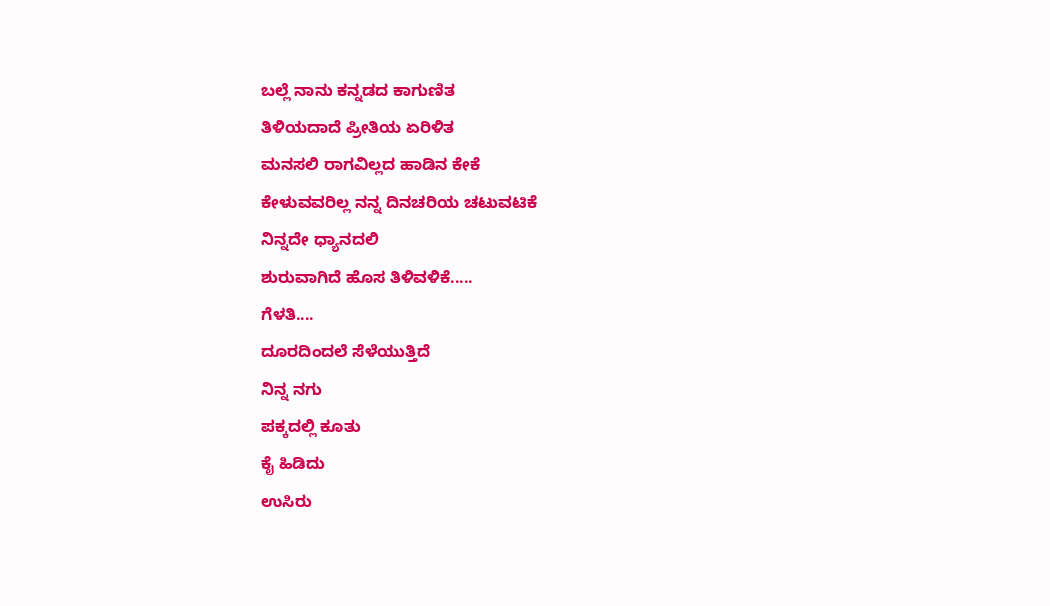ಬಲ್ಲೆ ನಾನು ಕನ್ನಡದ ಕಾಗುಣಿತ
ತಿಳಿಯದಾದೆ ಪ್ರೀತಿಯ ಏರಿಳಿತ
ಮನಸಲಿ ರಾಗವಿಲ್ಲದ ಹಾಡಿನ ಕೇಕೆ
ಕೇಳುವವರಿಲ್ಲ ನನ್ನ ದಿನಚರಿಯ ಚಟುವಟಿಕೆ
ನಿನ್ನದೇ ಧ್ಯಾನದಲಿ
ಶುರುವಾಗಿದೆ ಹೊಸ ತಿಳಿವಳಿಕೆ.....
ಗೆಳತಿ....
ದೂರದಿಂದಲೆ ಸೆಳೆಯುತ್ತಿದೆ
ನಿನ್ನ ನಗು
ಪಕ್ಕದಲ್ಲಿ ಕೂತು
ಕೈ ಹಿಡಿದು
ಉಸಿರು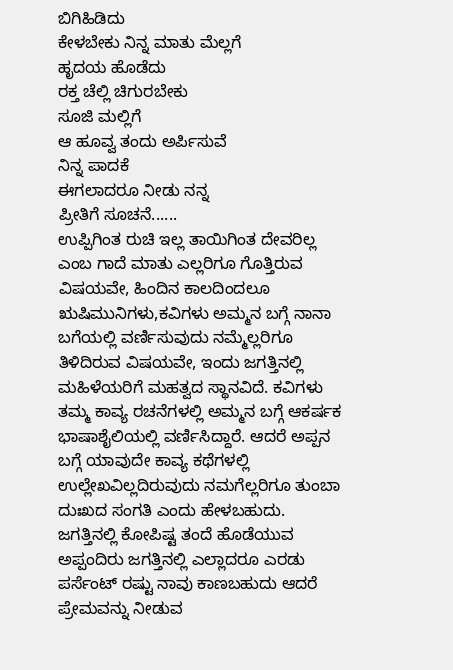ಬಿಗಿಹಿಡಿದು
ಕೇಳಬೇಕು ನಿನ್ನ ಮಾತು ಮೆಲ್ಲಗೆ
ಹೃದಯ ಹೊಡೆದು
ರಕ್ತ ಚೆಲ್ಲಿ ಚಿಗುರಬೇಕು
ಸೂಜಿ ಮಲ್ಲಿಗೆ
ಆ ಹೂವ್ವ ತಂದು ಅರ್ಪಿಸುವೆ
ನಿನ್ನ ಪಾದಕೆ
ಈಗಲಾದರೂ ನೀಡು ನನ್ನ
ಪ್ರೀತಿಗೆ ಸೂಚನೆ......
ಉಪ್ಪಿಗಿಂತ ರುಚಿ ಇಲ್ಲ ತಾಯಿಗಿಂತ ದೇವರಿಲ್ಲ ಎಂಬ ಗಾದೆ ಮಾತು ಎಲ್ಲರಿಗೂ ಗೊತ್ತಿರುವ ವಿಷಯವೇ, ಹಿಂದಿನ ಕಾಲದಿಂದಲೂ ಋಷಿಮುನಿಗಳು,ಕವಿಗಳು ಅಮ್ಮನ ಬಗ್ಗೆ ನಾನಾ ಬಗೆಯಲ್ಲಿ ವರ್ಣಿಸುವುದು ನಮ್ಮೆಲ್ಲರಿಗೂ ತಿಳಿದಿರುವ ವಿಷಯವೇ, ಇಂದು ಜಗತ್ತಿನಲ್ಲಿ ಮಹಿಳೆಯರಿಗೆ ಮಹತ್ವದ ಸ್ಥಾನವಿದೆ. ಕವಿಗಳು ತಮ್ಮ ಕಾವ್ಯ ರಚನೆಗಳಲ್ಲಿ ಅಮ್ಮನ ಬಗ್ಗೆ ಆಕರ್ಷಕ ಭಾಷಾಶೈಲಿಯಲ್ಲಿ ವರ್ಣಿಸಿದ್ದಾರೆ. ಆದರೆ ಅಪ್ಪನ ಬಗ್ಗೆ ಯಾವುದೇ ಕಾವ್ಯ ಕಥೆಗಳಲ್ಲಿ ಉಲ್ಲೇಖವಿಲ್ಲದಿರುವುದು ನಮಗೆಲ್ಲರಿಗೂ ತುಂಬಾ ದುಃಖದ ಸಂಗತಿ ಎಂದು ಹೇಳಬಹುದು. ಜಗತ್ತಿನಲ್ಲಿ ಕೋಪಿಷ್ಟ ತಂದೆ ಹೊಡೆಯುವ ಅಪ್ಪಂದಿರು ಜಗತ್ತಿನಲ್ಲಿ ಎಲ್ಲಾದರೂ ಎರಡು ಪರ್ಸೆಂಟ್ ರಷ್ಟು ನಾವು ಕಾಣಬಹುದು ಆದರೆ ಪ್ರೇಮವನ್ನು ನೀಡುವ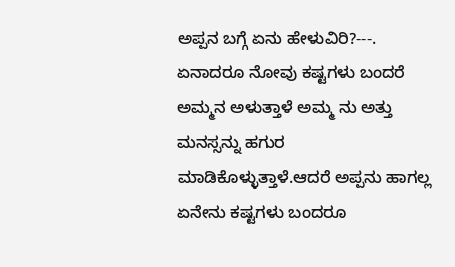ಅಪ್ಪನ ಬಗ್ಗೆ ಏನು ಹೇಳುವಿರಿ?---.
ಏನಾದರೂ ನೋವು ಕಷ್ಟಗಳು ಬಂದರೆ ಅಮ್ಮನ ಅಳುತ್ತಾಳೆ ಅಮ್ಮ ನು ಅತ್ತು ಮನಸ್ಸನ್ನು ಹಗುರ ಮಾಡಿಕೊಳ್ಳುತ್ತಾಳೆ.ಆದರೆ ಅಪ್ಪನು ಹಾಗಲ್ಲ ಏನೇನು ಕಷ್ಟಗಳು ಬಂದರೂ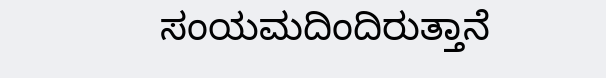ಸಂಯಮದಿಂದಿರುತ್ತಾನೆ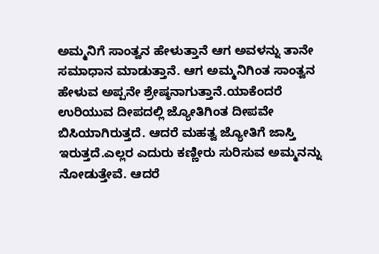ಅಮ್ಮನಿಗೆ ಸಾಂತ್ವನ ಹೇಳುತ್ತಾನೆ ಆಗ ಅವಳನ್ನು ತಾನೇ ಸಮಾಧಾನ ಮಾಡುತ್ತಾನೆ. ಆಗ ಅಮ್ಮನಿಗಿಂತ ಸಾಂತ್ವನ ಹೇಳುವ ಅಪ್ಪನೇ ಶ್ರೇಷ್ಠನಾಗುತ್ತಾನೆ.ಯಾಕೆಂದರೆ ಉರಿಯುವ ದೀಪದಲ್ಲಿ ಜ್ಯೋತಿಗಿಂತ ದೀಪವೇ ಬಿಸಿಯಾಗಿರುತ್ತದೆ. ಆದರೆ ಮಹತ್ವ ಜ್ಯೋತಿಗೆ ಜಾಸ್ತಿ ಇರುತ್ತದೆ.ಎಲ್ಲರ ಎದುರು ಕಣ್ಣೀರು ಸುರಿಸುವ ಅಮ್ಮನನ್ನು ನೋಡುತ್ತೇವೆ. ಆದರೆ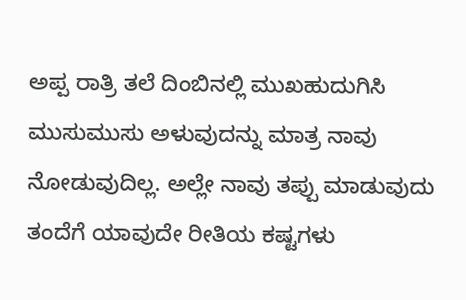ಅಪ್ಪ ರಾತ್ರಿ ತಲೆ ದಿಂಬಿನಲ್ಲಿ ಮುಖಹುದುಗಿಸಿ ಮುಸುಮುಸು ಅಳುವುದನ್ನು ಮಾತ್ರ ನಾವು ನೋಡುವುದಿಲ್ಲ. ಅಲ್ಲೇ ನಾವು ತಪ್ಪು ಮಾಡುವುದು ತಂದೆಗೆ ಯಾವುದೇ ರೀತಿಯ ಕಷ್ಟಗಳು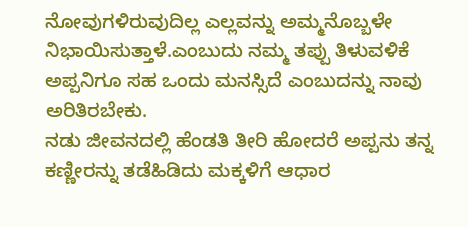ನೋವುಗಳಿರುವುದಿಲ್ಲ ಎಲ್ಲವನ್ನು ಅಮ್ಮನೊಬ್ಬಳೇ ನಿಭಾಯಿಸುತ್ತಾಳೆ.ಎಂಬುದು ನಮ್ಮ ತಪ್ಪು ತಿಳುವಳಿಕೆ ಅಪ್ಪನಿಗೂ ಸಹ ಒಂದು ಮನಸ್ಸಿದೆ ಎಂಬುದನ್ನು ನಾವು ಅರಿತಿರಬೇಕು.
ನಡು ಜೀವನದಲ್ಲಿ ಹೆಂಡತಿ ತೀರಿ ಹೋದರೆ ಅಪ್ಪನು ತನ್ನ ಕಣ್ಣೀರನ್ನು ತಡೆಹಿಡಿದು ಮಕ್ಕಳಿಗೆ ಆಧಾರ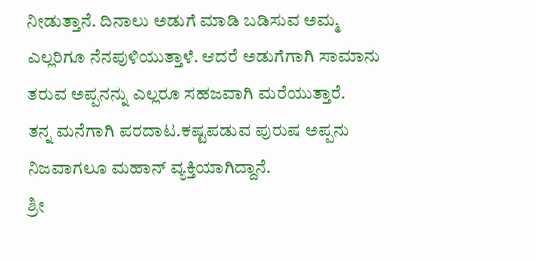ನೀಡುತ್ತಾನೆ. ದಿನಾಲು ಅಡುಗೆ ಮಾಡಿ ಬಡಿಸುವ ಅಮ್ಮ ಎಲ್ಲರಿಗೂ ನೆನಪುಳಿಯುತ್ತಾಳೆ. ಆದರೆ ಅಡುಗೆಗಾಗಿ ಸಾಮಾನು ತರುವ ಅಪ್ಪನನ್ನು ಎಲ್ಲರೂ ಸಹಜವಾಗಿ ಮರೆಯುತ್ತಾರೆ.
ತನ್ನ ಮನೆಗಾಗಿ ಪರದಾಟ.ಕಷ್ಟಪಡುವ ಪುರುಷ ಅಪ್ಪನು ನಿಜವಾಗಲೂ ಮಹಾನ್ ವ್ಯಕ್ತಿಯಾಗಿದ್ದಾನೆ.
ಶ್ರೀ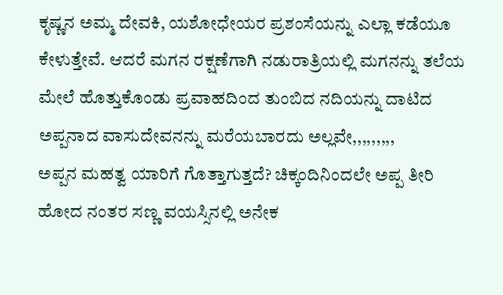ಕೃಷ್ಣನ ಅಮ್ಮ ದೇವಕಿ, ಯಶೋಧೇಯರ ಪ್ರಶಂಸೆಯನ್ನು ಎಲ್ಲಾ ಕಡೆಯೂ ಕೇಳುತ್ತೇವೆ. ಆದರೆ ಮಗನ ರಕ್ಷಣೆಗಾಗಿ ನಡುರಾತ್ರಿಯಲ್ಲಿ ಮಗನನ್ನು ತಲೆಯ ಮೇಲೆ ಹೊತ್ತುಕೊಂಡು ಪ್ರವಾಹದಿಂದ ತುಂಬಿದ ನದಿಯನ್ನು ದಾಟಿದ ಅಪ್ಪನಾದ ವಾಸುದೇವನನ್ನು ಮರೆಯಬಾರದು ಅಲ್ಲವೇ,,,,,,,,,
ಅಪ್ಪನ ಮಹತ್ವ ಯಾರಿಗೆ ಗೊತ್ತಾಗುತ್ತದೆ? ಚಿಕ್ಕಂದಿನಿಂದಲೇ ಅಪ್ಪ ತೀರಿ ಹೋದ ನಂತರ ಸಣ್ಣ ವಯಸ್ಸಿನಲ್ಲಿ ಅನೇಕ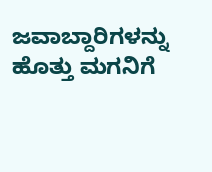ಜವಾಬ್ದಾರಿಗಳನ್ನು ಹೊತ್ತು ಮಗನಿಗೆ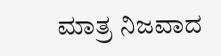ಮಾತ್ರ ನಿಜವಾದ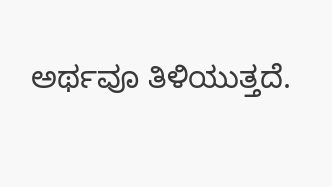ಅರ್ಥವೂ ತಿಳಿಯುತ್ತದೆ.